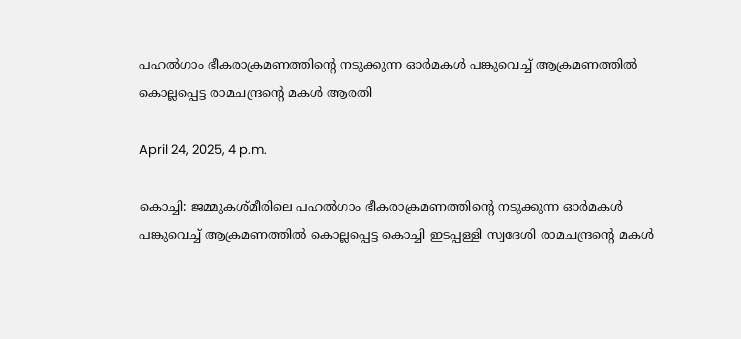പഹൽഗാം ഭീകരാക്രമണത്തിന്റെ നടുക്കുന്ന ഓർമകൾ പങ്കുവെച്ച് ആക്രമണത്തിൽ കൊല്ലപ്പെട്ട രാമചന്ദ്രന്റെ മകൾ ആരതി

April 24, 2025, 4 p.m.

കൊച്ചി: ജമ്മുകശ്മീരിലെ പഹൽഗാം ഭീകരാക്രമണത്തിന്റെ നടുക്കുന്ന ഓർമകൾ പങ്കുവെച്ച് ആക്രമണത്തിൽ കൊല്ലപ്പെട്ട കൊച്ചി ഇടപ്പള്ളി സ്വദേശി രാമചന്ദ്രന്റെ മകൾ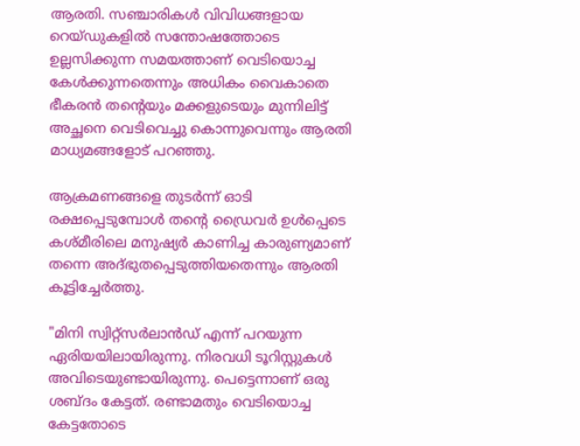ആരതി. സഞ്ചാരികൾ വിവിധങ്ങളായ റെയ്ഡുകളിൽ സന്തോഷത്തോടെ ഉല്ലസിക്കുന്ന സമയത്താണ് വെടിയൊച്ച കേൾക്കുന്നതെന്നും അധികം വൈകാതെ ഭീകരൻ തന്റെയും മക്കളുടെയും മുന്നിലിട്ട് അച്ഛനെ വെടിവെച്ചു കൊന്നുവെന്നും ആരതി മാധ്യമങ്ങളോട് പറഞ്ഞു.

ആക്രമണങ്ങളെ തുടർന്ന് ഓടി രക്ഷപ്പെടുമ്പോൾ തന്റെ ഡ്രൈവർ ഉൾപ്പെടെ കശ്മീരിലെ മനുഷ്യർ കാണിച്ച കാരുണ്യമാണ് തന്നെ അദ്ഭുതപ്പെടുത്തിയതെന്നും ആരതി കൂട്ടിച്ചേർത്തു.

"മിനി സ്വിറ്റ്സർലാൻഡ് എന്ന് പറയുന്ന ഏരിയയിലായിരുന്നു. നിരവധി ടൂറിസ്റ്റുകൾ അവിടെയുണ്ടായിരുന്നു. പെട്ടെന്നാണ് ഒരു ശബ്ദം കേട്ടത്. രണ്ടാമതും വെടിയൊച്ച കേട്ടതോടെ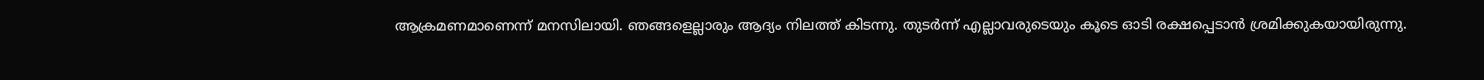ആക്രമണമാണെന്ന് മനസിലായി. ഞങ്ങളെല്ലാരും ആദ്യം നിലത്ത് കിടന്നു. തുടർന്ന് എല്ലാവരുടെയും കൂടെ ഓടി രക്ഷപ്പെടാൻ ശ്രമിക്കുകയായിരുന്നു.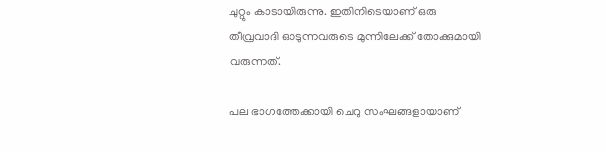ചുറ്റും കാടായിരുന്നു. ഇതിനിടെയാണ് ഒരു തീവ്രവാദി ഓടുന്നവരുടെ മുന്നിലേക്ക് തോക്കുമായി വരുന്നത്.

പല ഭാഗത്തേക്കായി ചെറു സംഘങ്ങളായാണ്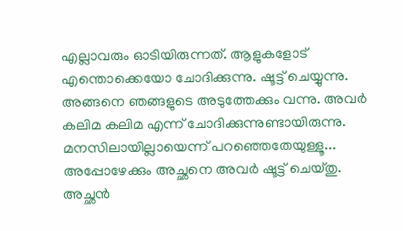എല്ലാവരും ഓടിയിരുന്നത്. ആളുകളോട് എന്തൊക്കെയോ ചോദിക്കുന്നു. ഷൂട്ട് ചെയ്യുന്നു. അങ്ങനെ ഞങ്ങളുടെ അടുത്തേക്കും വന്നു. അവർ കലിമ കലിമ എന്ന് ചോദിക്കുന്നുണ്ടായിരുന്നു. മനസിലായില്ലായെന്ന് പറഞ്ഞെതേയുള്ളൂ... അപ്പോഴേക്കും അച്ഛനെ അവർ ഷൂട്ട് ചെയ്തു. അച്ഛൻ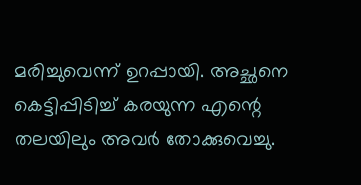മരിച്ചുവെന്ന് ഉറപ്പായി. അച്ഛനെ കെട്ടിപ്പിടിച്ച് കരയുന്ന എന്റെ തലയിലും അവർ തോക്കുവെച്ചു.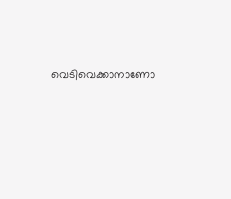വെടിവെക്കാനാണോ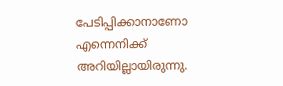പേടിപ്പിക്കാനാണോ എന്നെനിക്ക് അറിയില്ലായിരുന്നു.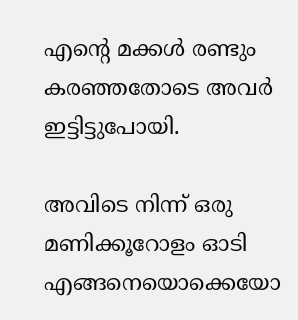എന്റെ മക്കൾ രണ്ടും കരഞ്ഞതോടെ അവർ ഇട്ടിട്ടുപോയി.

അവിടെ നിന്ന് ഒരു മണിക്കൂറോളം ഓടി എങ്ങനെയൊക്കെയോ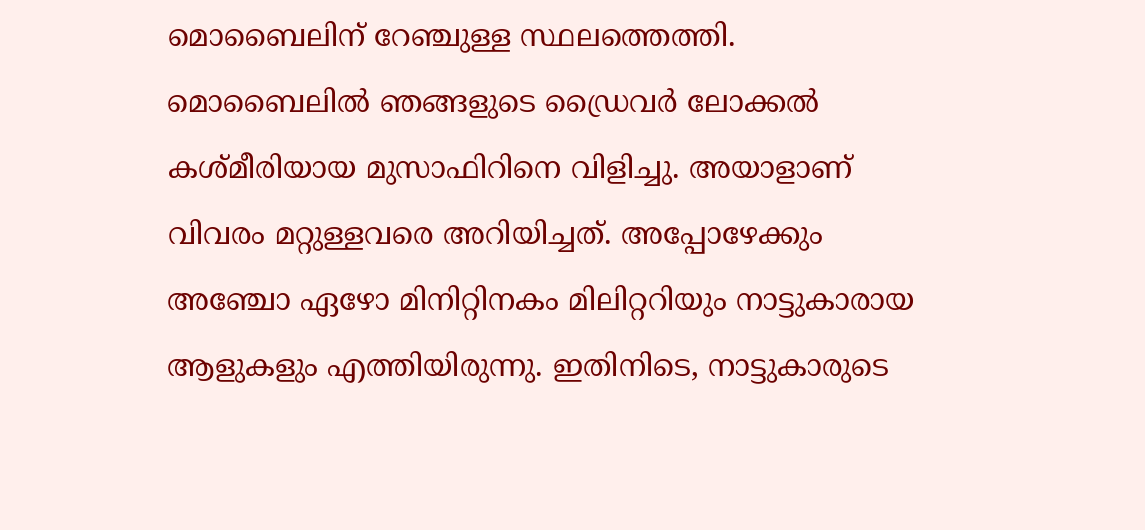മൊബൈലിന് റേഞ്ചുള്ള സ്ഥലത്തെത്തി. മൊബൈലിൽ ഞങ്ങളുടെ ഡ്രൈവർ ലോക്കൽ കശ്മീരിയായ മുസാഫിറിനെ വിളിച്ചു. അയാളാണ് വിവരം മറ്റുള്ളവരെ അറിയിച്ചത്. അപ്പോഴേക്കും അഞ്ചോ ഏഴോ മിനിറ്റിനകം മിലിറ്ററിയും നാട്ടുകാരായ ആളുകളും എത്തിയിരുന്നു. ഇതിനിടെ, നാട്ടുകാരുടെ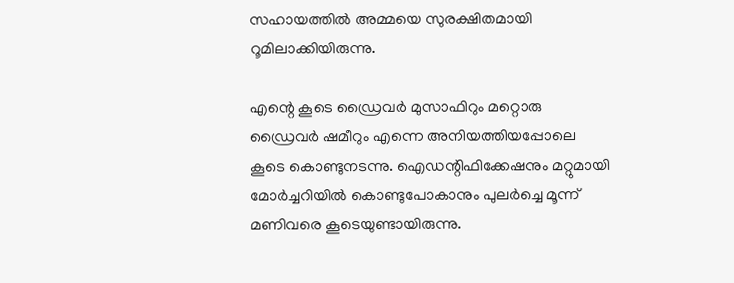സഹായത്തിൽ അമ്മയെ സുരക്ഷിതമായി റൂമിലാക്കിയിരുന്നു.

എന്റെ കൂടെ ഡ്രൈവർ മുസാഫിറും മറ്റൊരു ഡ്രൈവർ ഷമീറും എന്നെ അനിയത്തിയപ്പോലെ കൂടെ കൊണ്ടുനടന്നു. ഐഡന്റിഫിക്കേഷനും മറ്റുമായി മോർച്ചറിയിൽ കൊണ്ടുപോകാനും പുലർച്ചെ മൂന്ന് മണിവരെ കൂടെയുണ്ടായിരുന്നു.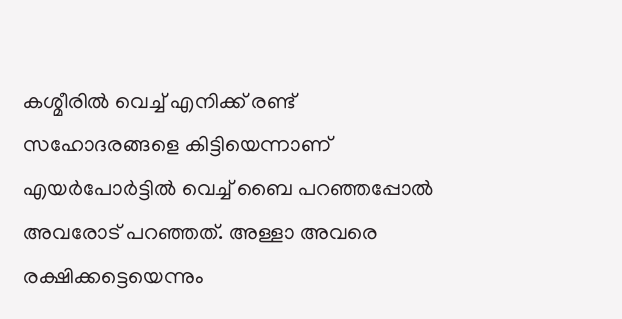കശ്മീരിൽ വെച്ച് എനിക്ക് രണ്ട് സഹോദരങ്ങളെ കിട്ടിയെന്നാണ് എയർപോർട്ടിൽ വെച്ച് ബൈ പറഞ്ഞപ്പോൽ അവരോട് പറഞ്ഞത്. അള്ളാ അവരെ രക്ഷിക്കട്ടെയെന്നും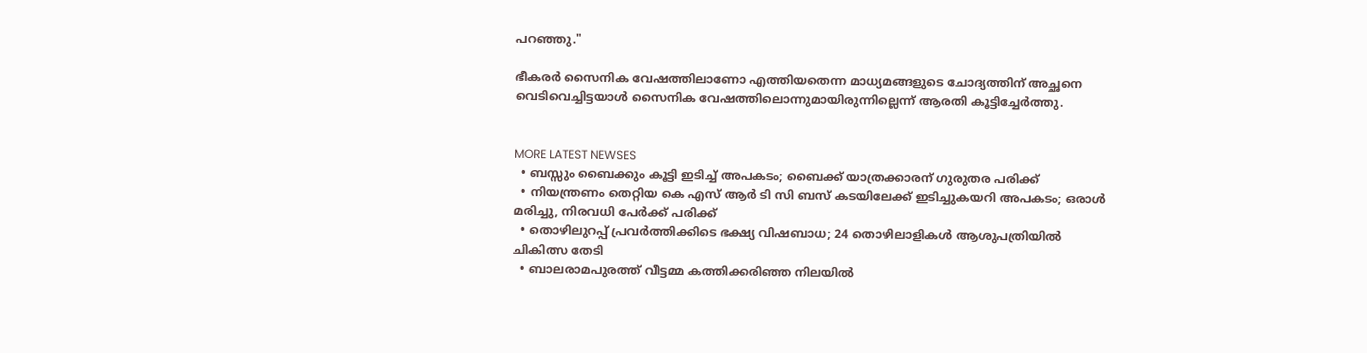പറഞ്ഞു."

ഭീകരർ സൈനിക വേഷത്തിലാണോ എത്തിയതെന്ന മാധ്യമങ്ങളുടെ ചോദ്യത്തിന് അച്ഛനെ വെടിവെച്ചിട്ടയാൾ സൈനിക വേഷത്തിലൊന്നുമായിരുന്നില്ലെന്ന് ആരതി കൂട്ടിച്ചേർത്തു.


MORE LATEST NEWSES
  • ബസ്സും ബൈക്കും കൂട്ടി ഇടിച്ച് അപകടം; ബൈക്ക് യാത്രക്കാരന് ഗുരുതര പരിക്ക്
  • നിയന്ത്രണം തെറ്റിയ കെ എസ് ആർ ടി സി ബസ് കടയിലേക്ക് ഇടിച്ചുകയറി അപകടം; ഒരാൾ മരിച്ചു, നിരവധി പേർക്ക് പരിക്ക്
  • തൊഴിലുറപ്പ് പ്രവർത്തിക്കിടെ ഭക്ഷ്യ വിഷബാധ; 24 തൊഴിലാളികൾ ആശുപത്രിയിൽ ചികിത്സ തേടി
  • ബാലരാമപുരത്ത് വീട്ടമ്മ കത്തിക്കരിഞ്ഞ നിലയിൽ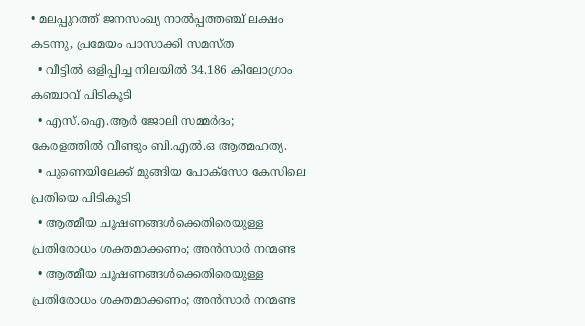• മലപ്പുറത്ത് ജനസംഖ്യ നാൽപ്പത്തഞ്ച് ലക്ഷം കടന്നു, പ്രമേയം പാസാക്കി സമസ്ത
  • വീട്ടിൽ ഒളിപ്പിച്ച നിലയിൽ 34.186 കിലോഗ്രാം കഞ്ചാവ് പിടികൂടി
  • എസ്.ഐ.ആർ ജോലി സമ്മർദം; കേരളത്തിൽ വീണ്ടും ബി.എൽ.ഒ ആത്മഹത്യ.
  • പുണെയിലേക്ക് മുങ്ങിയ പോക്സോ കേസിലെ പ്രതിയെ പിടികൂടി
  • ആത്മീയ ചൂഷണങ്ങൾക്കെതിരെയുള്ള പ്രതിരോധം ശക്തമാക്കണം; അൻസാർ നന്മണ്ട
  • ആത്മീയ ചൂഷണങ്ങൾക്കെതിരെയുള്ള പ്രതിരോധം ശക്തമാക്കണം; അൻസാർ നന്മണ്ട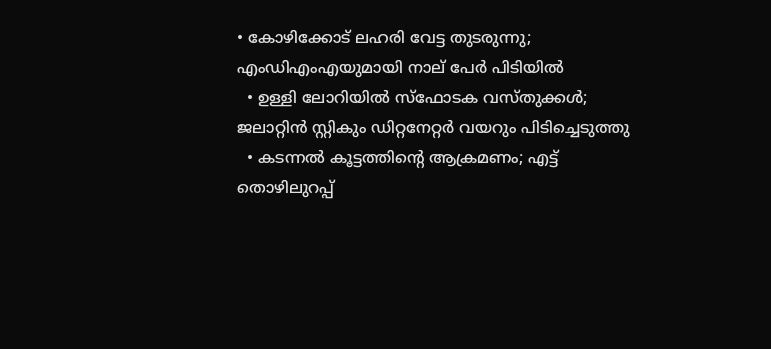• കോഴിക്കോട് ലഹരി വേട്ട തുടരുന്നു; എംഡിഎംഎയുമായി നാല് പേർ പിടിയിൽ
  • ഉള്ളി ലോറിയില്‍ സ്‌ഫോടക വസ്തുക്കള്‍; ജലാറ്റിന്‍ സ്റ്റികും ഡിറ്റനേറ്റര്‍ വയറും പിടിച്ചെടുത്തു
  • കടന്നൽ കൂട്ടത്തിന്റെ ആക്രമണം; എട്ട് തൊഴിലുറപ്പ്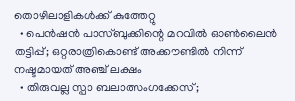തൊഴിലാളികൾക്ക് കുത്തേറ്റു
  • പെൻഷൻ പാസ്ബുക്കിന്റെ മറവിൽ ഓൺലൈൻ തട്ടിപ്പ്; ഒറ്റരാത്രികൊണ്ട് അക്കൗണ്ടിൽ നിന്ന് നഷ്ടമായത് അഞ്ച് ലക്ഷം
  • തിരുവല്ല സ്പാ ബലാത്സംഗക്കേസ്;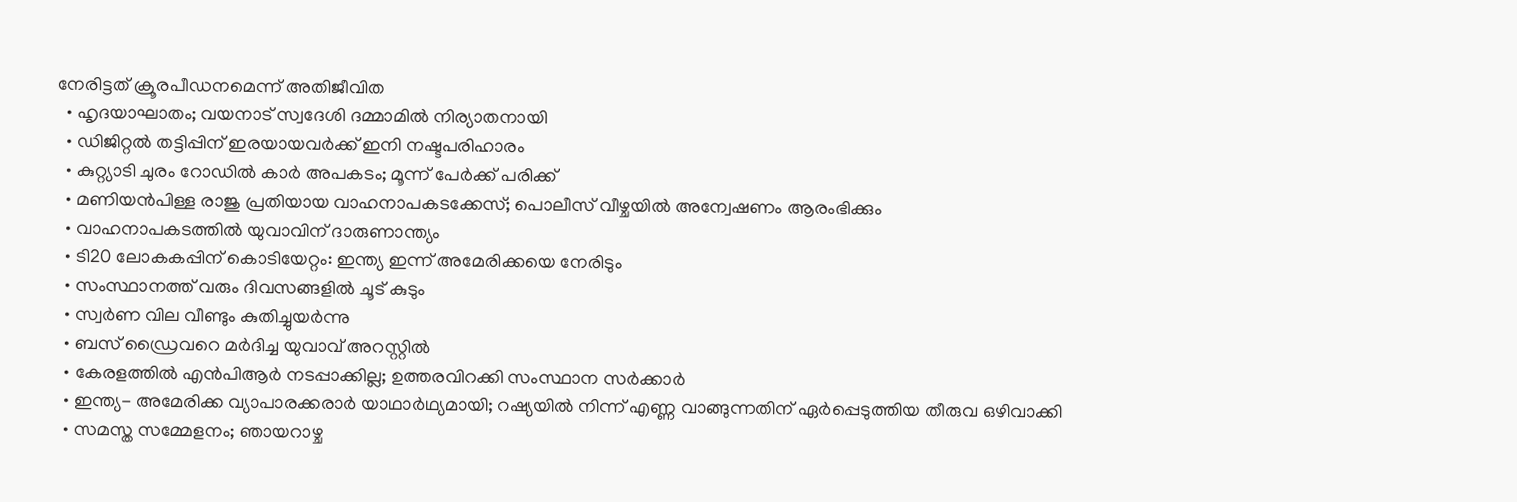നേരിട്ടത് ക്രൂരപീഡനമെന്ന് അതിജീവിത
  • ഹൃദയാഘാതം; വയനാട് സ്വദേശി ദമ്മാമിൽ നിര്യാതനായി
  • ഡിജിറ്റൽ തട്ടിപ്പിന് ഇരയായവർക്ക് ഇനി നഷ്ടപരിഹാരം
  • കുറ്റ്യാടി ചുരം റോഡിൽ കാർ അപകടം; മൂന്ന് പേർക്ക് പരിക്ക്
  • മണിയൻപിള്ള രാജു പ്രതിയായ വാഹനാപകടക്കേസ്; പൊലീസ് വീഴ്ചയിൽ അന്വേഷണം ആരംഭിക്കും
  • വാഹനാപകടത്തിൽ യുവാവിന് ദാരുണാന്ത്യം
  • ടി20 ലോകകപ്പിന് കൊടിയേറ്റം: ഇന്ത്യ ഇന്ന് അമേരിക്കയെ നേരിടും
  • സംസ്ഥാനത്ത് വരും ദിവസങ്ങളിൽ ചൂട് കുടും
  • സ്വർണ വില വീണ്ടും കുതിച്ചുയർന്നു
  • ബസ് ഡ്രൈവറെ മർദിച്ച യുവാവ് അറസ്റ്റിൽ
  • കേരളത്തിൽ എൻപിആർ നടപ്പാക്കില്ല; ഉത്തരവിറക്കി സംസ്ഥാന സർക്കാർ
  • ഇന്ത്യ- അമേരിക്ക വ്യാപാരക്കരാർ യാഥാർഥ്യമായി; റഷ്യയിൽ നിന്ന് എണ്ണ വാങ്ങുന്നതിന് ഏര്‍പ്പെടുത്തിയ തീരുവ ഒഴിവാക്കി
  • സമസ്ത സമ്മേളനം; ഞായറാഴ്ച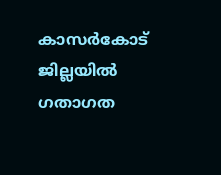കാസർകോട് ജില്ലയിൽ ഗതാഗത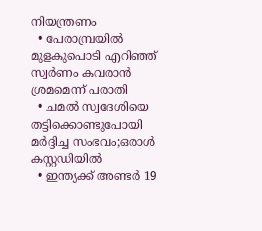നിയന്ത്രണം
  • പേരാമ്പ്രയിൽ മുളകുപൊടി എറിഞ്ഞ് സ്വർണം കവരാൻ ശ്രമമെന്ന് പരാതി
  • ചമൽ സ്വദേശിയെ തട്ടിക്കൊണ്ടുപോയി മർദ്ദിച്ച സംഭവം;ഒരാൾ കസ്റ്റഡിയിൽ
  • ഇന്ത്യക്ക് അണ്ടർ 19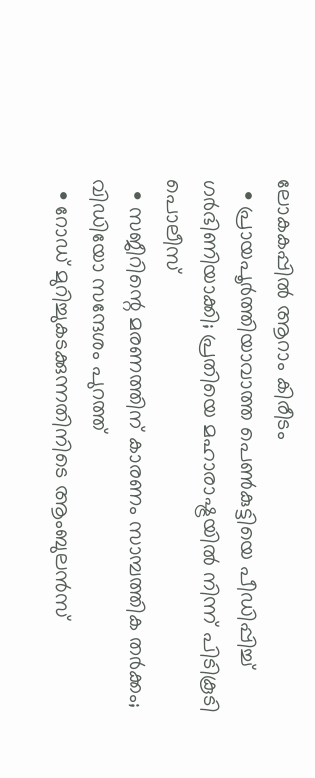ലോകകപ്പിൽ ആറാം കിരീടം
  • പ്രായപൂർത്തിയാവാത്ത പെൺകുട്ടിയെ പീഡിപ്പിച്ച് ഗർഭിണിയാക്കി; പ്രതിയെ മഹാരാഷ്ട്രയിൽ നിന്ന് പിടികൂടി പൊലീസ്
  • സജീറിന്റെ മരണത്തിന് കാരണം സാമ്പത്തിക തർക്കം; വിഡിയോ സന്ദേശം പുറത്ത്
  • റോഡ് മുറിച്ചുകടക്കുന്നതിനിടെ ആംബുലൻസ്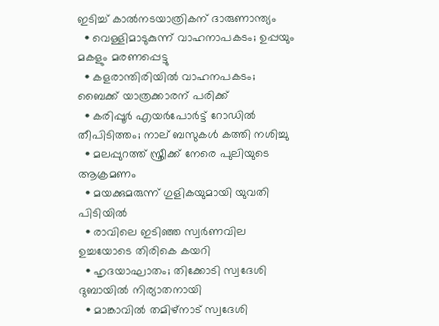ഇടിച്ച് കാൽനടയാത്രികന് ദാരുണാന്ത്യം
  • വെള്ളിമാടുകുന്ന് വാഹനാപകടം; ഉപ്പയും മകളും മരണപ്പെട്ടു
  • കളരാന്തിരിയിൽ വാഹനപകടം; ബൈക്ക് യാത്രക്കാരന് പരിക്ക്
  • കരിപ്പൂർ എയർപോർട്ട് റോഡിൽ തീപിടിത്തം; നാല് ബസുകൾ കത്തി നശിച്ചു
  • മലപ്പുറത്ത് സ്ത്രീക്ക് നേരെ പുലിയുടെ ആക്രമണം
  • മയക്കുമരുന്ന് ഗുളികയുമായി യുവതി പിടിയിൽ
  • രാവിലെ ഇടിഞ്ഞ സ്വർണവില ഉച്ചയോടെ തിരികെ കയറി
  • ഹൃദയാഘാതം; തിക്കോടി സ്വദേശി ദുബായിൽ നിര്യാതനായി
  • മാങ്കാവിൽ തമിഴ്നാട് സ്വദേശി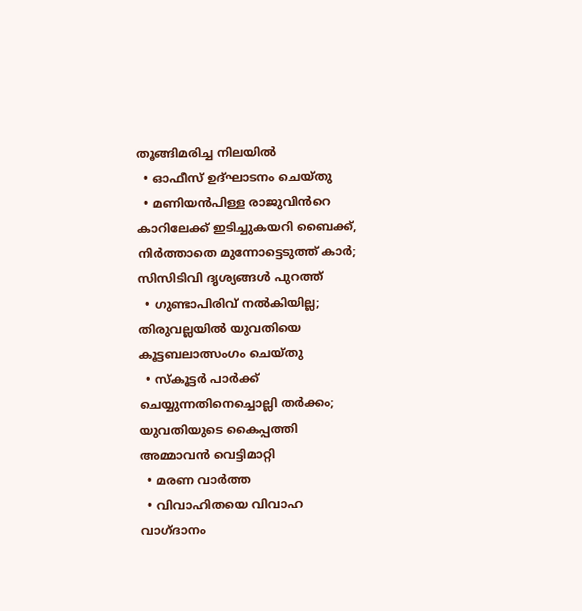തൂങ്ങിമരിച്ച നിലയിൽ
  • ഓഫീസ് ഉദ്ഘാടനം ചെയ്തു
  • മണിയൻപിള്ള രാജുവിൻറെ കാറിലേക്ക് ഇടിച്ചുകയറി ബൈക്ക്, നിർത്താതെ മുന്നോട്ടെടുത്ത് കാർ; സിസിടിവി ദൃശ്യങ്ങൾ പുറത്ത്
  • ഗുണ്ടാപിരിവ് നൽകിയില്ല; തിരുവല്ലയിൽ യുവതിയെ കൂട്ടബലാത്സംഗം ചെയ്‌തു
  • സ്കൂട്ടർ പാർക്ക് ചെയ്യുന്നതിനെച്ചൊല്ലി തർക്കം; യുവതിയുടെ കൈപ്പത്തി അമ്മാവൻ വെട്ടിമാറ്റി
  • മരണ വാർത്ത
  • വിവാഹിതയെ വിവാഹ വാഗ്ദാനം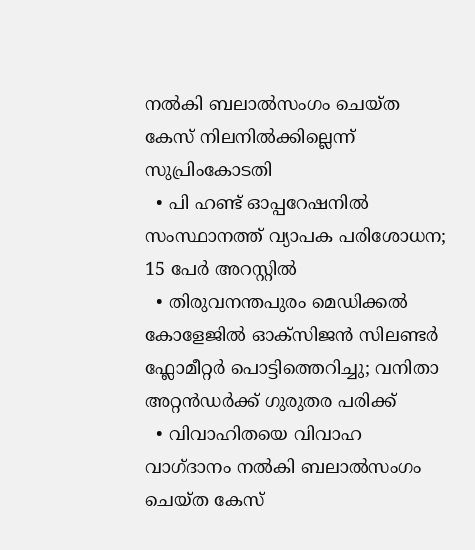നൽകി ബലാൽസംഗം ചെയ്ത കേസ് നിലനിൽക്കില്ലെന്ന് സുപ്രിംകോടതി
  • പി ഹണ്ട് ഓപ്പറേഷനില്‍ സംസ്ഥാനത്ത് വ്യാപക പരിശോധന; 15 പേര്‍ അറസ്റ്റില്‍
  • തിരുവനന്തപുരം മെഡിക്കല്‍ കോളേജില്‍ ഓക്‌സിജന്‍ സിലണ്ടര്‍ ഫ്ലോമീറ്റര്‍ പൊട്ടിത്തെറിച്ചു; വനിതാ അറ്റന്‍ഡര്‍ക്ക് ഗുരുതര പരിക്ക്
  • വിവാഹിതയെ വിവാഹ വാഗ്ദാനം നല്‍കി ബലാല്‍സംഗം ചെയ്ത കേസ്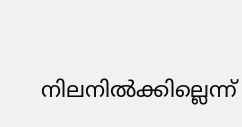നിലനില്‍ക്കില്ലെന്ന്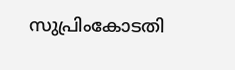സുപ്രിംകോടതി